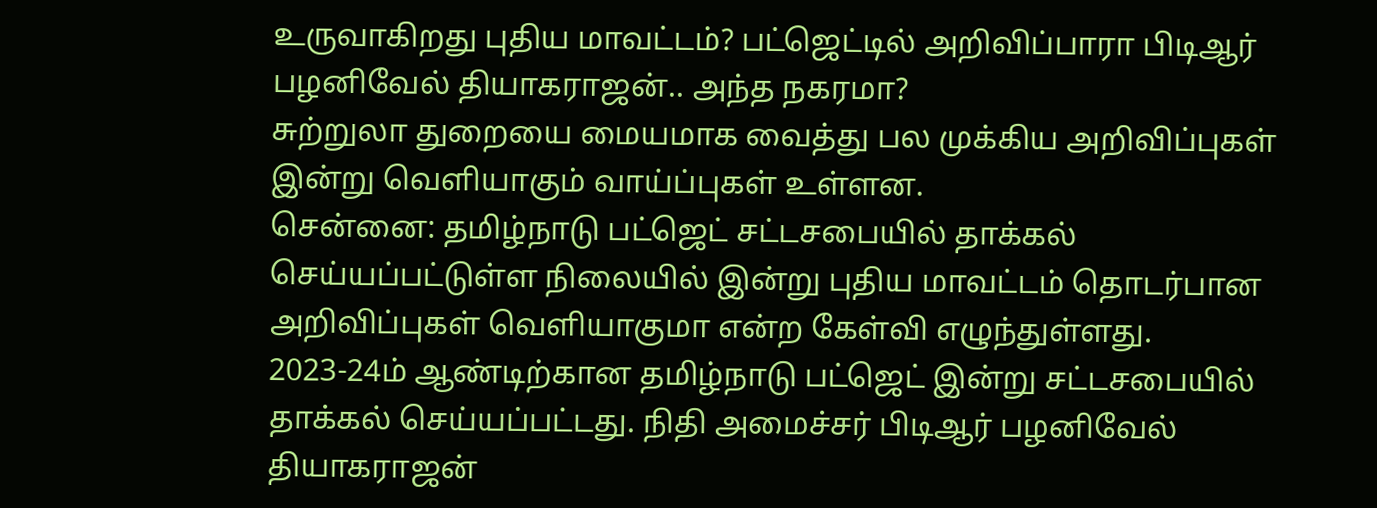உருவாகிறது புதிய மாவட்டம்? பட்ஜெட்டில் அறிவிப்பாரா பிடிஆர் பழனிவேல் தியாகராஜன்.. அந்த நகரமா?
சுற்றுலா துறையை மையமாக வைத்து பல முக்கிய அறிவிப்புகள் இன்று வெளியாகும் வாய்ப்புகள் உள்ளன.
சென்னை: தமிழ்நாடு பட்ஜெட் சட்டசபையில் தாக்கல் செய்யப்பட்டுள்ள நிலையில் இன்று புதிய மாவட்டம் தொடர்பான அறிவிப்புகள் வெளியாகுமா என்ற கேள்வி எழுந்துள்ளது.
2023-24ம் ஆண்டிற்கான தமிழ்நாடு பட்ஜெட் இன்று சட்டசபையில் தாக்கல் செய்யப்பட்டது. நிதி அமைச்சர் பிடிஆர் பழனிவேல் தியாகராஜன்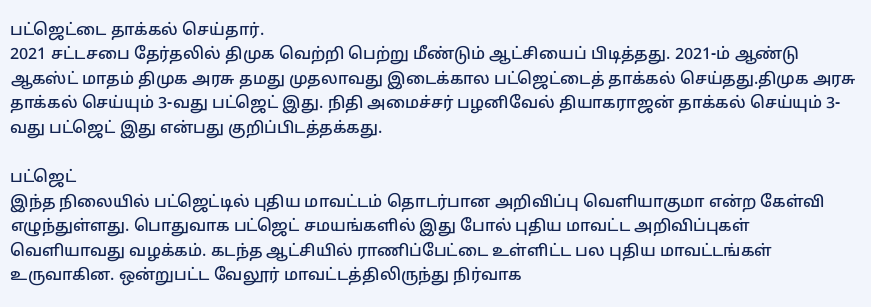பட்ஜெட்டை தாக்கல் செய்தார்.
2021 சட்டசபை தேர்தலில் திமுக வெற்றி பெற்று மீண்டும் ஆட்சியைப் பிடித்தது. 2021-ம் ஆண்டு ஆகஸ்ட் மாதம் திமுக அரசு தமது முதலாவது இடைக்கால பட்ஜெட்டைத் தாக்கல் செய்தது.திமுக அரசு தாக்கல் செய்யும் 3-வது பட்ஜெட் இது. நிதி அமைச்சர் பழனிவேல் தியாகராஜன் தாக்கல் செய்யும் 3-வது பட்ஜெட் இது என்பது குறிப்பிடத்தக்கது.

பட்ஜெட்
இந்த நிலையில் பட்ஜெட்டில் புதிய மாவட்டம் தொடர்பான அறிவிப்பு வெளியாகுமா என்ற கேள்வி எழுந்துள்ளது. பொதுவாக பட்ஜெட் சமயங்களில் இது போல் புதிய மாவட்ட அறிவிப்புகள் வெளியாவது வழக்கம். கடந்த ஆட்சியில் ராணிப்பேட்டை உள்ளிட்ட பல புதிய மாவட்டங்கள் உருவாகின. ஒன்றுபட்ட வேலூர் மாவட்டத்திலிருந்து நிர்வாக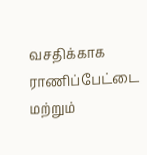வசதிக்காக ராணிப்பேட்டை மற்றும்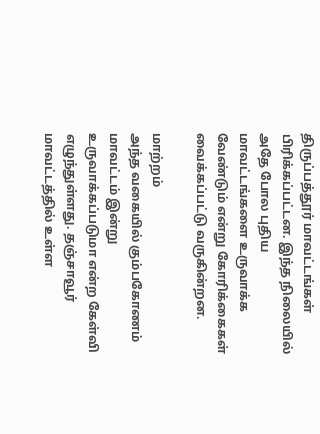திருப்பத்தூர் மாவட்டங்கள் பிரிக்கப்பட்டன. இந்த நிலையில் அதே போல புதிய மாவட்டங்களை உருவாக்க வேண்டும் என்று கோரிக்கைகள் வைக்கப்பட்டு வருகின்றன.

மாற்றம்
அந்த வகையில் கும்பகோணம் மாவட்டம் இன்று உருவாக்கப்படுமா என்ற கேள்வி எழுந்துள்ளது. தஞ்சாவூர் மாவட்டத்தில் உள்ள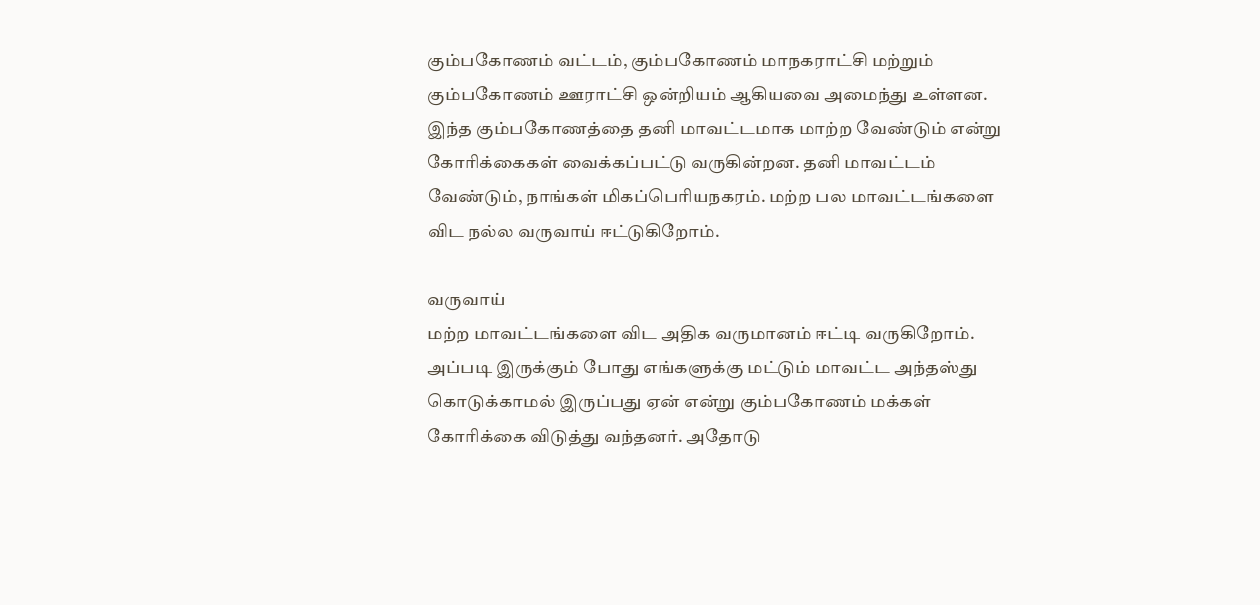கும்பகோணம் வட்டம், கும்பகோணம் மாநகராட்சி மற்றும் கும்பகோணம் ஊராட்சி ஒன்றியம் ஆகியவை அமைந்து உள்ளன. இந்த கும்பகோணத்தை தனி மாவட்டமாக மாற்ற வேண்டும் என்று கோரிக்கைகள் வைக்கப்பட்டு வருகின்றன. தனி மாவட்டம் வேண்டும், நாங்கள் மிகப்பெரியநகரம். மற்ற பல மாவட்டங்களை விட நல்ல வருவாய் ஈட்டுகிறோம்.

வருவாய்
மற்ற மாவட்டங்களை விட அதிக வருமானம் ஈட்டி வருகிறோம். அப்படி இருக்கும் போது எங்களுக்கு மட்டும் மாவட்ட அந்தஸ்து கொடுக்காமல் இருப்பது ஏன் என்று கும்பகோணம் மக்கள் கோரிக்கை விடுத்து வந்தனர். அதோடு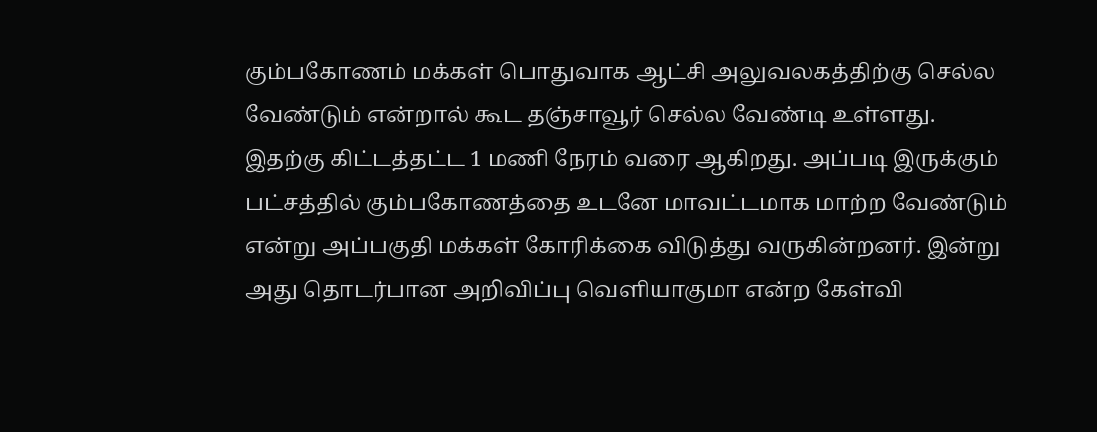கும்பகோணம் மக்கள் பொதுவாக ஆட்சி அலுவலகத்திற்கு செல்ல வேண்டும் என்றால் கூட தஞ்சாவூர் செல்ல வேண்டி உள்ளது. இதற்கு கிட்டத்தட்ட 1 மணி நேரம் வரை ஆகிறது. அப்படி இருக்கும் பட்சத்தில் கும்பகோணத்தை உடனே மாவட்டமாக மாற்ற வேண்டும் என்று அப்பகுதி மக்கள் கோரிக்கை விடுத்து வருகின்றனர். இன்று அது தொடர்பான அறிவிப்பு வெளியாகுமா என்ற கேள்வி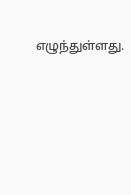எழுந்துள்ளது.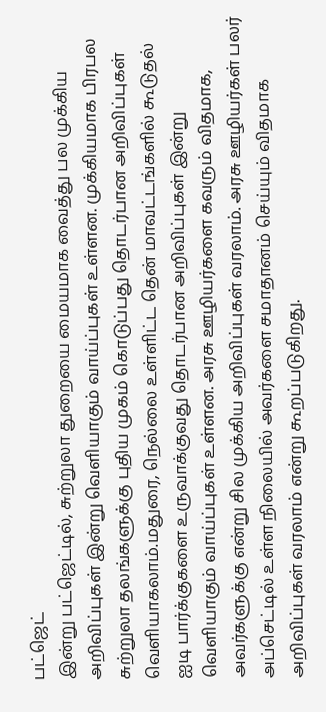பட்ஜெட்
இன்று பட்ஜெட்டில், சுற்றுலா துறையை மையமாக வைத்து பல முக்கிய அறிவிப்புகள் இன்று வெளியாகும் வாய்ப்புகள் உள்ளன. முக்கியமாக பிரபல சுற்றுலா தலங்களுக்கு புதிய முகம் கொடுப்பது தொடர்பான அறிவிப்புகள் வெளியாகலாம்.மதுரை, நெல்லை உள்ளிட்ட தென் மாவட்டங்களில் கூடுதல் ஐடி பார்க்குகளை உருவாக்குவது தொடர்பான அறிவிப்புகள் இன்று வெளியாகும் வாய்ப்புகள் உள்ளன. அரசு ஊழியர்களை கவரும் விதமாக, அவர்களுக்கு என்று சில முக்கிய அறிவிப்புகள் வரலாம். அரசு ஊழியர்கள் பலர் அப்செட்டில் உள்ள நிலையில் அவர்களை சமாதானம் செய்யும் விதமாக அறிவிப்புகள் வரலாம் என்று கூறப்படுகிறது.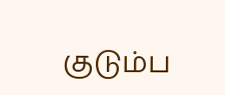குடும்ப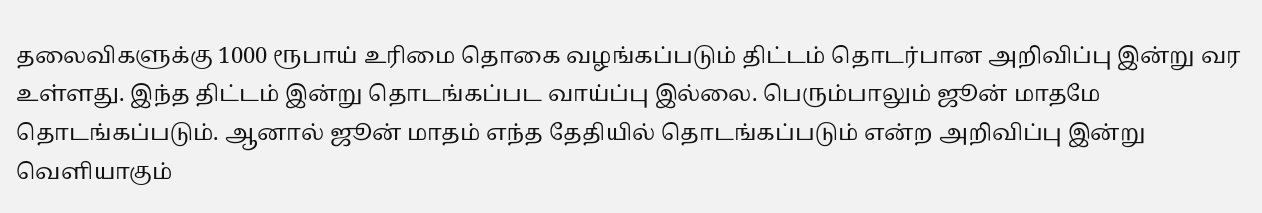தலைவிகளுக்கு 1000 ரூபாய் உரிமை தொகை வழங்கப்படும் திட்டம் தொடர்பான அறிவிப்பு இன்று வர உள்ளது. இந்த திட்டம் இன்று தொடங்கப்பட வாய்ப்பு இல்லை. பெரும்பாலும் ஜூன் மாதமே தொடங்கப்படும். ஆனால் ஜூன் மாதம் எந்த தேதியில் தொடங்கப்படும் என்ற அறிவிப்பு இன்று வெளியாகும்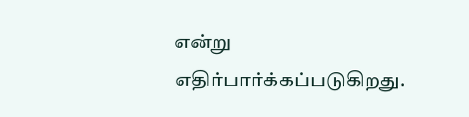என்று எதிர்பார்க்கப்படுகிறது.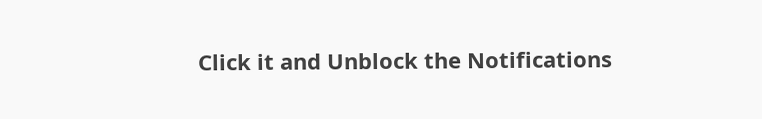Click it and Unblock the Notifications